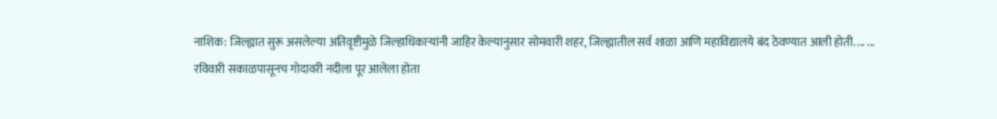नाशिक: जिल्ह्यात सुरू असलेल्या अतिवृष्टीमुळे जिल्हाधिकाऱ्यांनी जाहिर केल्यानुसार सोमवारी शहर, जिल्ह्यातील सर्व शाळा आणि महाविद्यालये बंद ठेवण्यात आली होती. ... ...
रविवारी सकाळपासूनच गोदावरी नदीला पूर आलेला होता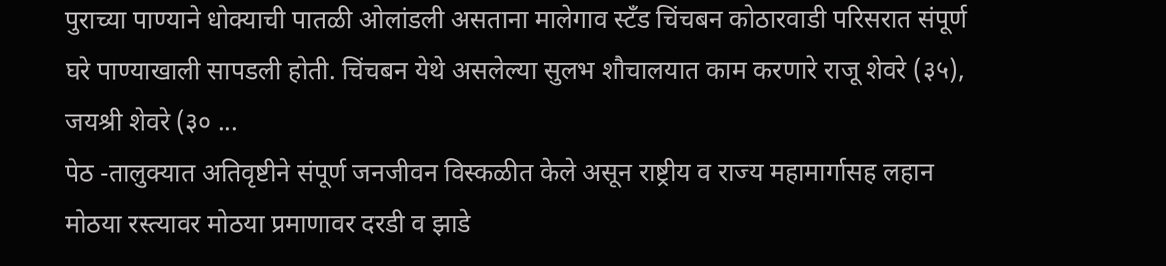पुराच्या पाण्याने धोक्याची पातळी ओलांडली असताना मालेगाव स्टँड चिंचबन कोठारवाडी परिसरात संपूर्ण घरे पाण्याखाली सापडली होती. चिंचबन येथे असलेल्या सुलभ शौचालयात काम करणारे राजू शेवरे (३५), जयश्री शेवरे (३० ...
पेठ -तालुक्यात अतिवृष्टीने संपूर्ण जनजीवन विस्कळीत केले असून राष्ट्रीय व राज्य महामार्गासह लहान मोठया रस्त्यावर मोठया प्रमाणावर दरडी व झाडे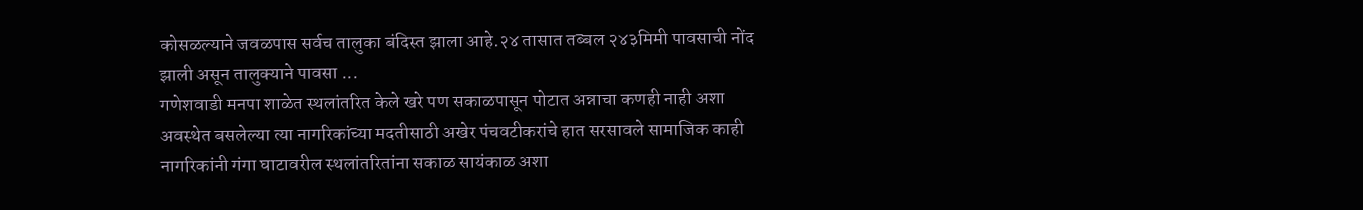कोसळल्याने जवळपास सर्वच तालुका बंदिस्त झाला आहे.२४ तासात तब्बल २४३मिमी पावसाची नोंद झाली असून तालुक्याने पावसा ...
गणेशवाडी मनपा शाळेत स्थलांतरित केले खरे पण सकाळपासून पोटात अन्नाचा कणही नाही अशा अवस्थेत बसलेल्या त्या नागरिकांच्या मदतीसाठी अखेर पंचवटीकरांचे हात सरसावले सामाजिक काही नागरिकांनी गंगा घाटावरील स्थलांतरितांना सकाळ सायंकाळ अशा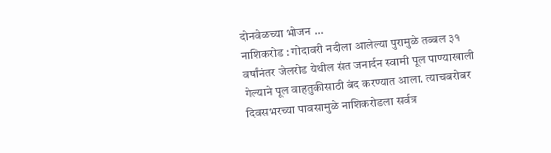दोनवेळच्या भोजन ...
नाशिकरोड : गोदावरी नदीला आलेल्या पुरामुळे तब्बल ३१ वर्षांनंतर जेलरोड येथील संत जनार्दन स्वामी पूल पाण्याखाली गेल्याने पूल वाहतुकीसाठी बंद करण्यात आला. त्याचबरोबर दिवसभरच्या पावसामुळे नाशिकरोडला सर्वत्र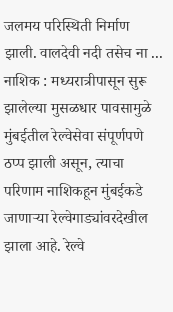जलमय परिस्थिती निर्माण झाली. वालदेवी नदी तसेच ना ...
नाशिक : मध्यरात्रीपासून सुरू झालेल्या मुसळधार पावसामुळे मुंबईतील रेल्वेसेवा संपूर्णपणे ठप्प झाली असून, त्याचा परिणाम नाशिकहून मुंबईकडे जाणाऱ्या रेल्वेगाड्यांवरदेखील झाला आहे. रेल्वे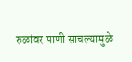रुळांवर पाणी साचल्यामुळे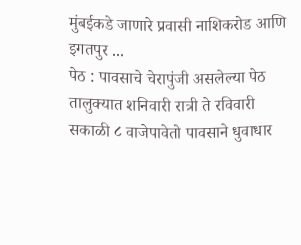मुंबईकडे जाणारे प्रवासी नाशिकरोड आणि इगतपुर ...
पेठ : पावसाचे चेरापुंजी असलेल्या पेठ तालुक्यात शनिवारी रात्री ते रविवारी सकाळी ८ वाजेपावेतो पावसाने धुवाधार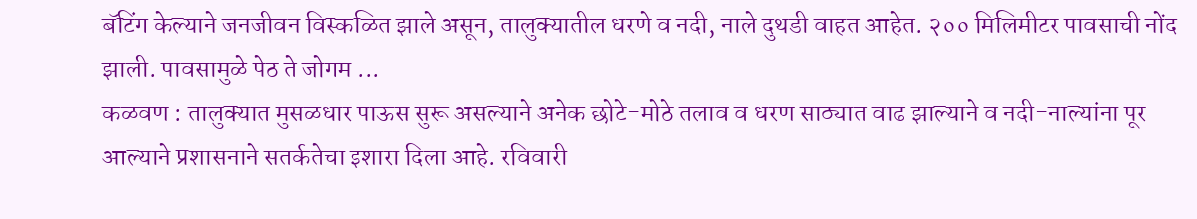बॅटिंग केल्याने जनजीवन विस्कळित झाले असून, तालुक्यातील धरणे व नदी, नाले दुथडी वाहत आहेत. २०० मिलिमीटर पावसाची नोंद झाली. पावसामुळे पेठ ते जोगम ...
कळवण : तालुक्यात मुसळधार पाऊस सुरू असल्याने अनेक छोटे-मोठे तलाव व धरण साठ्यात वाढ झाल्याने व नदी-नाल्यांना पूर आल्याने प्रशासनाने सतर्कतेचा इशारा दिला आहे. रविवारी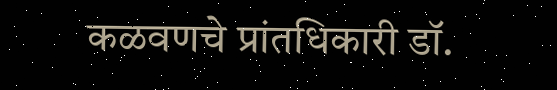कळवणचे प्रांतधिकारी डॉ.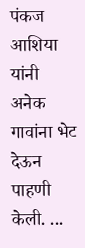पंकज आशिया यांनी अनेक गावांना भेट देऊन पाहणी केली. ...